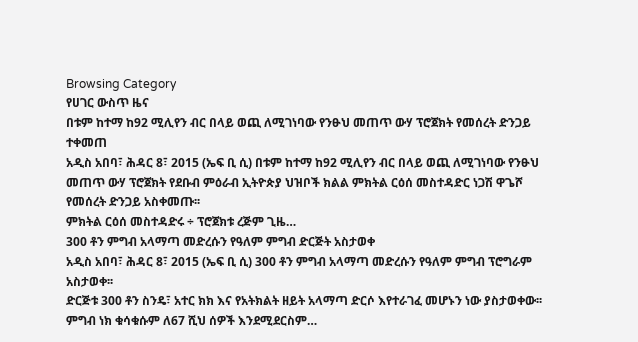Browsing Category
የሀገር ውስጥ ዜና
በቱም ከተማ ከ92 ሚሊየን ብር በላይ ወጪ ለሚገነባው የንፁህ መጠጥ ውሃ ፕሮጀክት የመሰረት ድንጋይ ተቀመጠ
አዲስ አበባ፣ ሕዳር 8፣ 2015 (ኤፍ ቢ ሲ) በቱም ከተማ ከ92 ሚሊየን ብር በላይ ወጪ ለሚገነባው የንፁህ መጠጥ ውሃ ፕሮጀክት የደቡብ ምዕራብ ኢትዮጵያ ህዝቦች ክልል ምክትል ርዕሰ መስተዳድር ነጋሽ ዋጌሾ የመሰረት ድንጋይ አስቀመጡ፡፡
ምክትል ርዕሰ መስተዳድሩ ÷ ፕሮጀክቱ ረጅም ጊዜ…
300 ቶን ምግብ አላማጣ መድረሱን የዓለም ምግብ ድርጅት አስታወቀ
አዲስ አበባ፣ ሕዳር 8፣ 2015 (ኤፍ ቢ ሲ) 300 ቶን ምግብ አላማጣ መድረሱን የዓለም ምግብ ፕሮግራም አስታወቀ፡፡
ድርጅቱ 300 ቶን ስንዴ፣ አተር ክክ እና የአትክልት ዘይት አላማጣ ድርሶ እየተራገፈ መሆኑን ነው ያስታወቀው፡፡
ምግብ ነክ ቁሳቁሱም ለ67 ሺህ ሰዎች እንደሚደርስም…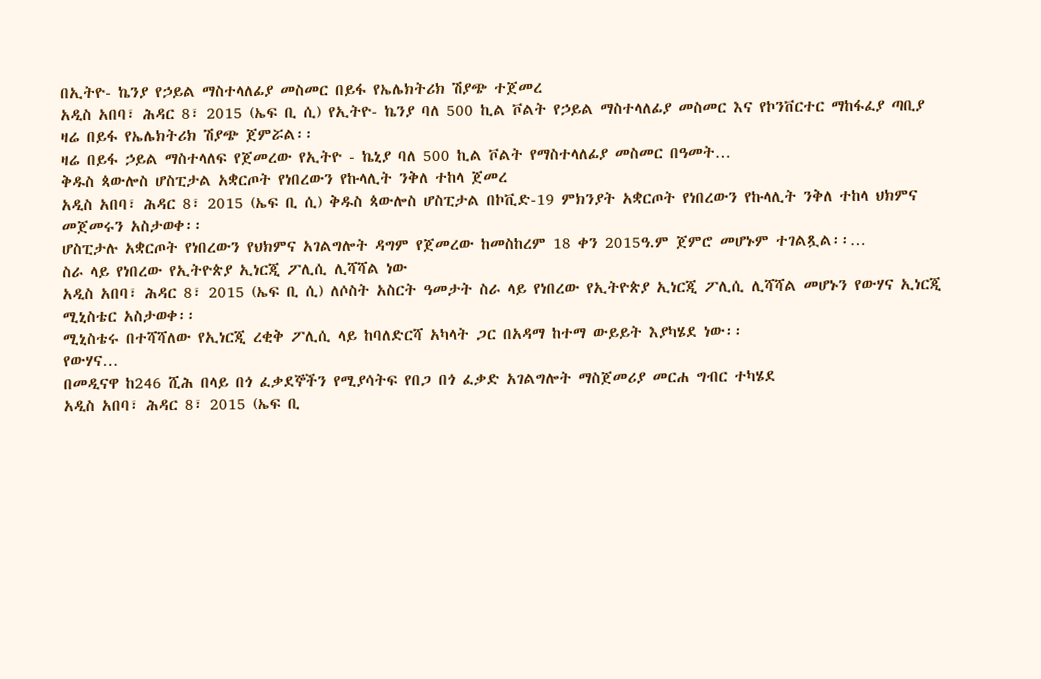በኢትዮ- ኬንያ የኃይል ማስተላለፊያ መስመር በይፋ የኤሌክትሪክ ሽያጭ ተጀመረ
አዲስ አበባ፣ ሕዳር 8፣ 2015 (ኤፍ ቢ ሲ) የኢትዮ- ኬንያ ባለ 500 ኪል ቮልት የኃይል ማስተላለፊያ መስመር እና የኮንቨርተር ማከፋፈያ ጣቢያ ዛሬ በይፋ የኤሌክትሪክ ሽያጭ ጀምሯል፡፡
ዛሬ በይፋ ኃይል ማስተላለፍ የጀመረው የኢትዮ - ኬኒያ ባለ 500 ኪል ቮልት የማስተላለፊያ መስመር በዓመት…
ቅዱስ ጳውሎስ ሆስፒታል አቋርጦት የነበረውን የኩላሊት ንቅለ ተከላ ጀመረ
አዲስ አበባ፣ ሕዳር 8፣ 2015 (ኤፍ ቢ ሲ) ቅዱስ ጳውሎስ ሆስፒታል በኮቪድ-19 ምክንያት አቋርጦት የነበረውን የኩላሊት ንቅለ ተከላ ህክምና መጀመሩን አስታወቀ፡፡
ሆስፒታሉ አቋርጦት የነበረውን የህክምና አገልግሎት ዳግም የጀመረው ከመስከረም 18 ቀን 2015ዓ.ም ጀምሮ መሆኑም ተገልጿል፡፡…
ስራ ላይ የነበረው የኢትዮጵያ ኢነርጂ ፖሊሲ ሊሻሻል ነው
አዲስ አበባ፣ ሕዳር 8፣ 2015 (ኤፍ ቢ ሲ) ለሶስት አስርት ዓመታት ስራ ላይ የነበረው የኢትዮጵያ ኢነርጂ ፖሊሲ ሊሻሻል መሆኑን የውሃና ኢነርጂ ሚኒስቴር አስታወቀ፡፡
ሚኒስቴሩ በተሻሻለው የኢነርጂ ረቂቅ ፖሊሲ ላይ ከባለድርሻ አካላት ጋር በአዳማ ከተማ ውይይት እያካሄደ ነው፡፡
የውሃና…
በመዲናዋ ከ246 ሺሕ በላይ በጎ ፈቃደኞችን የሚያሳትፍ የበጋ በጎ ፈቃድ አገልግሎት ማስጀመሪያ መርሐ ግብር ተካሄደ
አዲስ አበባ፣ ሕዳር 8፣ 2015 (ኤፍ ቢ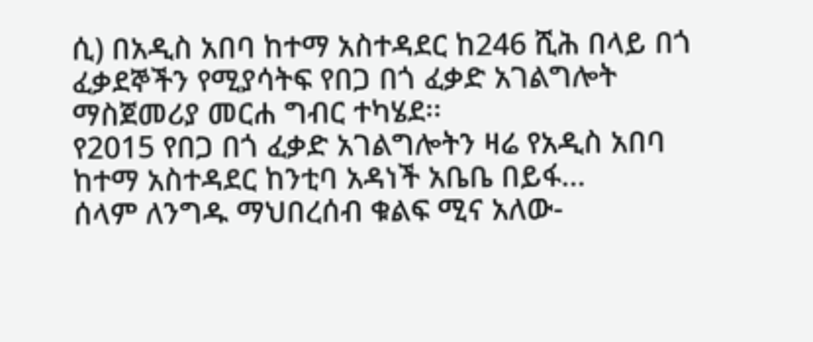ሲ) በአዲስ አበባ ከተማ አስተዳደር ከ246 ሺሕ በላይ በጎ ፈቃደኞችን የሚያሳትፍ የበጋ በጎ ፈቃድ አገልግሎት ማስጀመሪያ መርሐ ግብር ተካሄደ፡፡
የ2015 የበጋ በጎ ፈቃድ አገልግሎትን ዛሬ የአዲስ አበባ ከተማ አስተዳደር ከንቲባ አዳነች አቤቤ በይፋ…
ሰላም ለንግዱ ማህበረሰብ ቁልፍ ሚና አለው-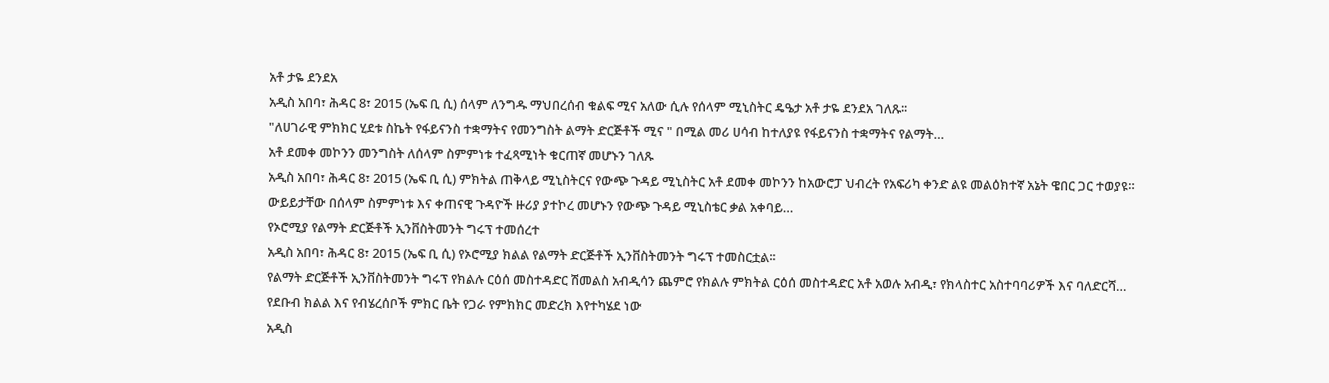አቶ ታዬ ደንደአ
አዲስ አበባ፣ ሕዳር 8፣ 2015 (ኤፍ ቢ ሲ) ሰላም ለንግዱ ማህበረሰብ ቁልፍ ሚና አለው ሲሉ የሰላም ሚኒስትር ዴዔታ አቶ ታዬ ደንደአ ገለጹ፡፡
"ለሀገራዊ ምክክር ሂደቱ ስኬት የፋይናንስ ተቋማትና የመንግስት ልማት ድርጅቶች ሚና " በሚል መሪ ሀሳብ ከተለያዩ የፋይናንስ ተቋማትና የልማት…
አቶ ደመቀ መኮንን መንግስት ለሰላም ስምምነቱ ተፈጻሚነት ቁርጠኛ መሆኑን ገለጹ
አዲስ አበባ፣ ሕዳር 8፣ 2015 (ኤፍ ቢ ሲ) ምክትል ጠቅላይ ሚኒስትርና የውጭ ጉዳይ ሚኒስትር አቶ ደመቀ መኮንን ከአውሮፓ ህብረት የአፍሪካ ቀንድ ልዩ መልዕክተኛ አኔት ዌበር ጋር ተወያዩ።
ውይይታቸው በሰላም ስምምነቱ እና ቀጠናዊ ጉዳዮች ዙሪያ ያተኮረ መሆኑን የውጭ ጉዳይ ሚኒስቴር ቃል አቀባይ…
የኦሮሚያ የልማት ድርጅቶች ኢንቨስትመንት ግሩፕ ተመሰረተ
አዲስ አበባ፣ ሕዳር 8፣ 2015 (ኤፍ ቢ ሲ) የኦሮሚያ ክልል የልማት ድርጅቶች ኢንቨስትመንት ግሩፕ ተመስርቷል፡፡
የልማት ድርጅቶች ኢንቨስትመንት ግሩፕ የክልሉ ርዕሰ መስተዳድር ሽመልስ አብዲሳን ጨምሮ የክልሉ ምክትል ርዕሰ መስተዳድር አቶ አወሉ አብዲ፣ የክላስተር አስተባባሪዎች እና ባለድርሻ…
የደቡብ ክልል እና የብሄረሰቦች ምክር ቤት የጋራ የምክክር መድረክ እየተካሄደ ነው
አዲስ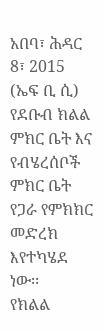አበባ፣ ሕዳር 8፣ 2015 (ኤፍ ቢ ሲ) የደቡብ ክልል ምክር ቤት እና የብሄረሰቦች ምክር ቤት የጋራ የምክክር መድረክ እየተካሄደ ነው፡፡
የክልል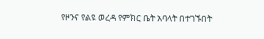የዞንና የልዩ ወረዳ የምክር ቤት አባላት በተገኙበት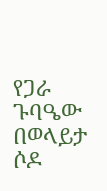የጋራ ጉባዔው በወላይታ ሶዶ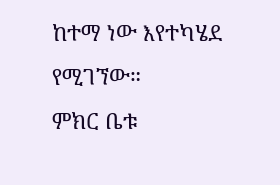ከተማ ነው እየተካሄደ የሚገኘው።
ምክር ቤቱ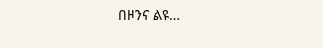በዞንና ልዩ…